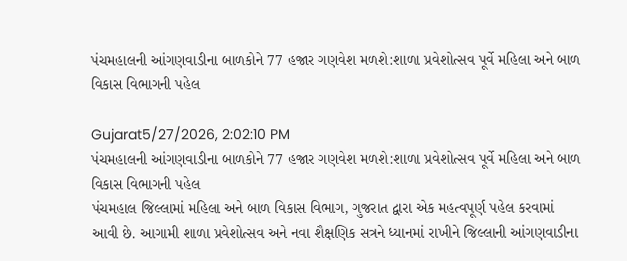પંચમહાલની આંગણવાડીના બાળકોને 77 હજાર ગણવેશ મળશે:શાળા પ્રવેશોત્સવ પૂર્વે મહિલા અને બાળ વિકાસ વિભાગની પહેલ

Gujarat5/27/2026, 2:02:10 PM
પંચમહાલની આંગણવાડીના બાળકોને 77 હજાર ગણવેશ મળશે:શાળા પ્રવેશોત્સવ પૂર્વે મહિલા અને બાળ વિકાસ વિભાગની પહેલ
પંચમહાલ જિલ્લામાં મહિલા અને બાળ વિકાસ વિભાગ, ગુજરાત દ્વારા એક મહત્વપૂર્ણ પહેલ કરવામાં આવી છે. આગામી શાળા પ્રવેશોત્સવ અને નવા શૈક્ષણિક સત્રને ધ્યાનમાં રાખીને જિલ્લાની આંગણવાડીના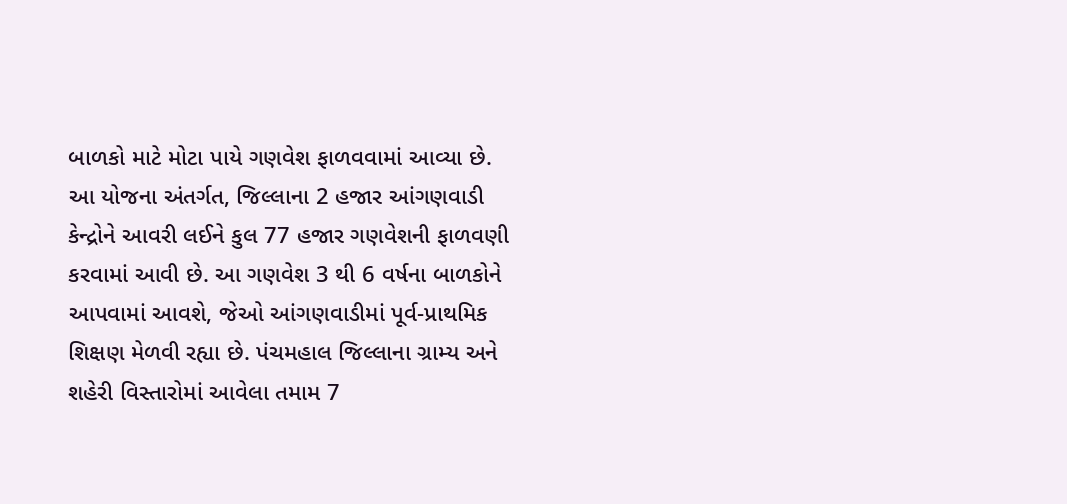બાળકો માટે મોટા પાયે ગણવેશ ફાળવવામાં આવ્યા છે. આ યોજના અંતર્ગત, જિલ્લાના 2 હજાર આંગણવાડી કેન્દ્રોને આવરી લઈને કુલ 77 હજાર ગણવેશની ફાળવણી કરવામાં આવી છે. આ ગણવેશ 3 થી 6 વર્ષના બાળકોને આપવામાં આવશે, જેઓ આંગણવાડીમાં પૂર્વ-પ્રાથમિક શિક્ષણ મેળવી રહ્યા છે. પંચમહાલ જિલ્લાના ગ્રામ્ય અને શહેરી વિસ્તારોમાં આવેલા તમામ 7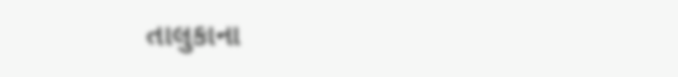તાલુકાના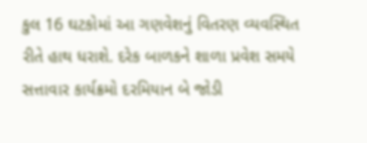કુલ 16 ઘટકોમાં આ ગણવેશનું વિતરણ વ્યવસ્થિત રીતે હાથ ધરાશે. દરેક બાળકને શાળા પ્રવેશ સમયે સત્તાવાર કાર્યક્રમો દરમિયાન બે જોડી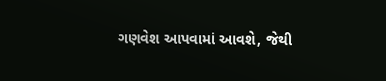ગણવેશ આપવામાં આવશે, જેથી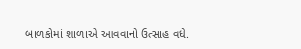બાળકોમાં શાળાએ આવવાનો ઉત્સાહ વધે.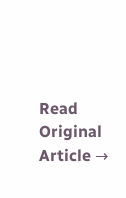Read Original Article →